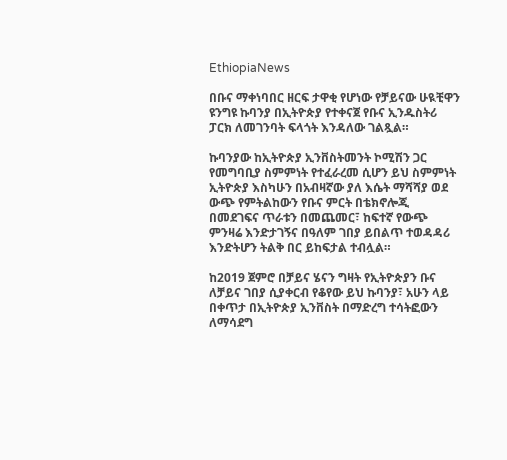EthiopiaNews

በቡና ማቀነባበር ዘርፍ ታዋቂ የሆነው የቻይናው ሁዪቺዋን ዩንግዩ ኩባንያ በኢትዮጵያ የተቀናጀ የቡና ኢንዱስትሪ ፓርክ ለመገንባት ፍላጎት እንዳለው ገልጿል።

ኩባንያው ከኢትዮጵያ ኢንቨስትመንት ኮሚሽን ጋር የመግባቢያ ስምምነት የተፈራረመ ሲሆን ይህ ስምምነት ኢትዮጵያ እስካሁን በአብዛኛው ያለ እሴት ማሻሻያ ወደ ውጭ የምትልከውን የቡና ምርት በቴክኖሎጂ በመደገፍና ጥራቱን በመጨመር፣ ከፍተኛ የውጭ ምንዛሬ እንድታገኝና በዓለም ገበያ ይበልጥ ተወዳዳሪ እንድትሆን ትልቅ በር ይከፍታል ተብሏል።

ከ2019 ጀምሮ በቻይና ሄናን ግዛት የኢትዮጵያን ቡና ለቻይና ገበያ ሲያቀርብ የቆየው ይህ ኩባንያ፣ አሁን ላይ በቀጥታ በኢትዮጵያ ኢንቨስት በማድረግ ተሳትፎውን ለማሳደግ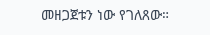መዘጋጀቱን ነው የገለጸው።